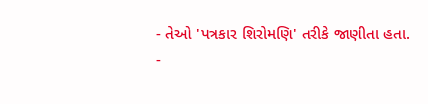- તેઓ 'પત્રકાર શિરોમણિ' તરીકે જાણીતા હતા.
-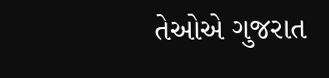તેઓએ ગુજરાત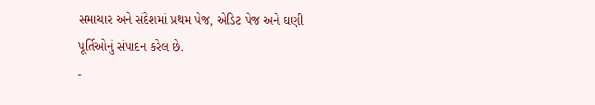સમાચાર અને સંદેશમાં પ્રથમ પેજ, એડિટ પેજ અને ઘણી પૂર્તિઓનું સંપાદન કરેલ છે.
-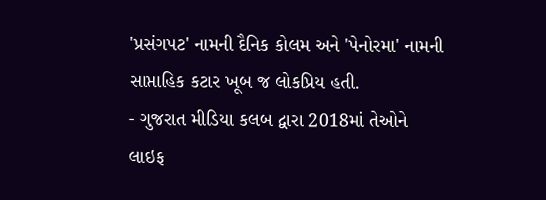'પ્રસંગપટ' નામની દૈનિક કોલમ અને 'પેનોરમા' નામની સાપ્તાહિક કટાર ખૂબ જ લોકપ્રિય હતી.
- ગુજરાત મીડિયા કલબ દ્વારા 2018માં તેઓને લાઇફ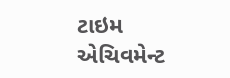ટાઇમ એચિવમેન્ટ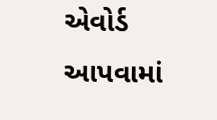એવોર્ડ આપવામાં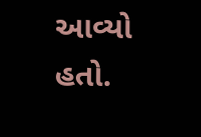આવ્યો હતો.